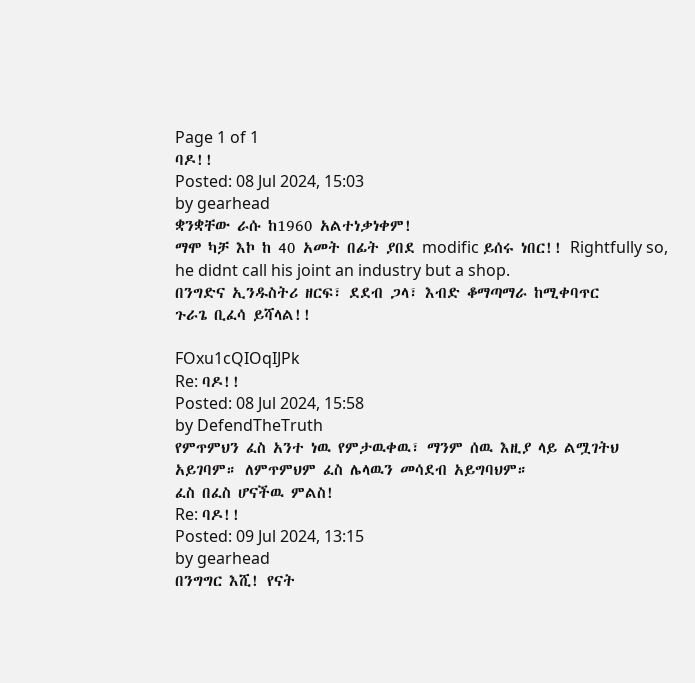Page 1 of 1
ባዶ!!
Posted: 08 Jul 2024, 15:03
by gearhead
ቋንቋቸው ራሱ ከ1960 አልተነቃነቀም!
ማሞ ካቻ እኮ ከ 40 አመት በፊት ያበደ modific ይሰሩ ነበር!! Rightfully so, he didnt call his joint an industry but a shop.
በንግድና ኢንዱስትሪ ዘርፍ፣ ደደብ ጋላ፣ እብድ ቆማጣማራ ከሚቀባጥር
ጉራጌ ቢፈሳ ይሻላል!!

FOxu1cQIOqIJPk
Re: ባዶ!!
Posted: 08 Jul 2024, 15:58
by DefendTheTruth
የምጥምህን ፈስ አንተ ነዉ የምታዉቀዉ፣ ማንም ሰዉ እዚያ ላይ ልሟገትህ አይገባም። ለምጥምህም ፈስ ሌላዉን መሳደብ አይግባህም።
ፈስ በፈስ ሆናችዉ ምልስ!
Re: ባዶ!!
Posted: 09 Jul 2024, 13:15
by gearhead
በንግግር እሺ! የናት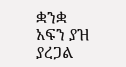ቋንቋ አፍን ያዝ ያረጋል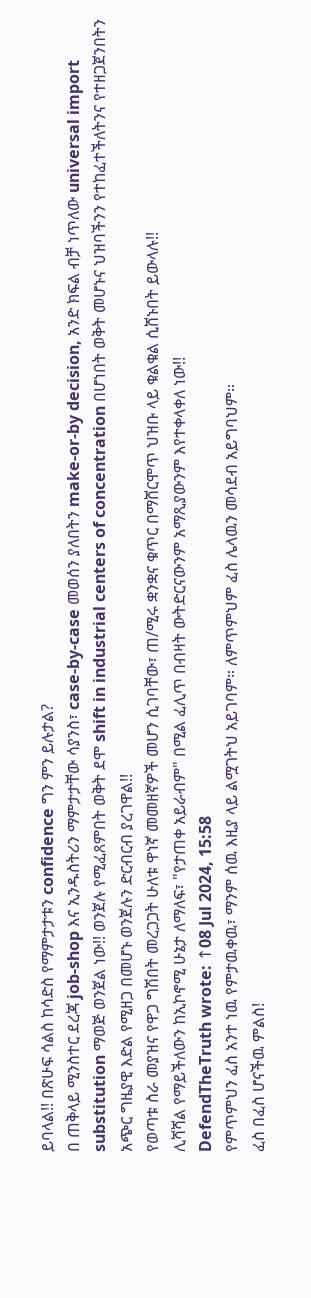ይባላል!! በጽሁፍ ሳልስ ከሳድስ የማምታታቱን confidence ግን ምን ይሉታል?
በ ጠቅላይ ሚንስተር ደረጃ job-shop እና ኢንዱስትሪን ማምታታቸው ሳያንስ፣ case-by-case መወሰን ያለበትን make-or-by decision, አንድ ክፍል ብቻ ነጥለው universal import substitution ማወጅ ወንጀል ነው!! ወንጀሉ የሚፈጸምበት ወቅት ደሞ shift in industrial centers of concentration በሆነበት ወቅት መሆኑና ህዝባችንን የተከፈተችለትንና የተዘጋጀንበትን አጭር ግዜያዊ እድል የሚዘጋ በመሆኑ ወንጀሉን ድርብርብ ያረገዋል!!
የወጣቱ ስራ መያዝና የዋጋ ግሽበት መረጋጋት ሁለቱ ዋነኛ መመዘኛዎች መሆን ሲገባቸው፣ ጠ/ሚሩ ቋንቋና ቁጥር በማሸርሞጥ ህዝቡ ላይ ቁልቁል ሲሸኑበት ይውላሉ!!
ሊሻሻል የማይችለውን ከኢኮኖሚ ሁኔታ ለማለፍ፣ "የታጠቀ አይራብም" በሚል ፈሊጥ በብዛት ውትድርናውንም አማጺያውንም እየተቀላቀለ ነው!!
DefendTheTruth wrote: ↑08 Jul 2024, 15:58
የምጥምህን ፈስ አንተ ነዉ የምታዉቀዉ፣ ማንም ሰዉ እዚያ ላይ ልሟገትህ አይገባም። ለምጥምህም ፈስ ሌላዉን መሳደብ አይግባህም።
ፈስ በፈስ ሆናችዉ ምልስ!